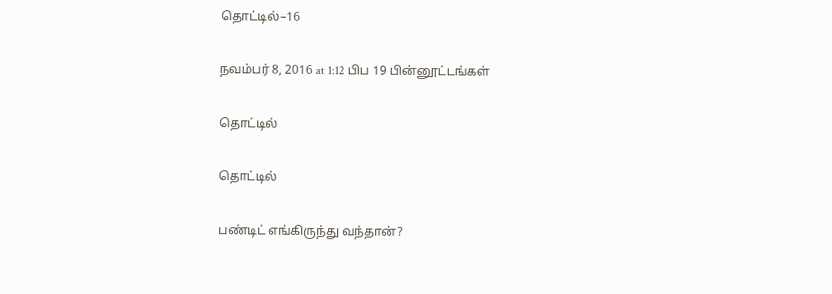தொட்டில்–16

நவம்பர் 8, 2016 at 1:12 பிப 19 பின்னூட்டங்கள்

தொட்டில்

தொட்டில்

பண்டிட் எங்கிருந்து வந்தான்?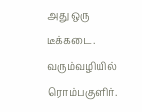அது ஒரு டீக்கடை. வரும்வழியில் ரொம்பகுளிர்.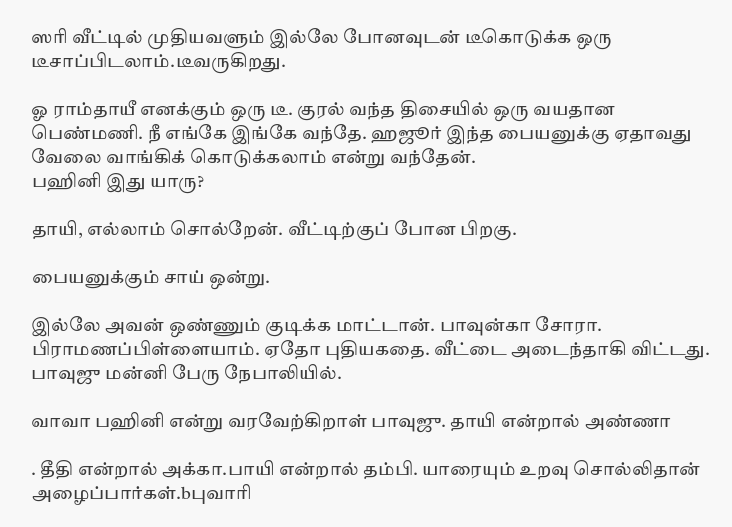ஸரி வீட்டில் முதியவளும் இல்லே போனவுடன் டீகொடுக்க ஒரு டீசாப்பிடலாம்.டீவருகிறது.

ஓ ராம்தாயீ எனக்கும் ஒரு டீ. குரல் வந்த திசையில் ஒரு வயதான பெண்மணி. நீ எங்கே இங்கே வந்தே. ஹஜூர் இந்த பையனுக்கு ஏதாவது வேலை வாங்கிக் கொடுக்கலாம் என்று வந்தேன்.
பஹினி இது யாரு?

தாயி, எல்லாம் சொல்றேன். வீட்டிற்குப் போன பிறகு.

பையனுக்கும் சாய் ஒன்று.

இல்லே அவன் ஒண்ணும் குடிக்க மாட்டான். பாவுன்கா சோரா. பிராமணப்பிள்ளையாம். ஏதோ புதியகதை. வீட்டை அடைந்தாகி விட்டது.
பாவுஜு மன்னி பேரு நேபாலியில்.

வாவா பஹினி என்று வரவேற்கிறாள் பாவுஜு. தாயி என்றால் அண்ணா

. தீதி என்றால் அக்கா.பாயி என்றால் தம்பி. யாரையும் உறவு சொல்லிதான் அழைப்பார்கள்.bபுவாரி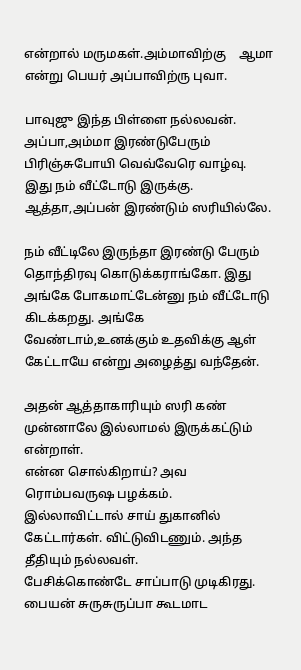என்றால் மருமகள்.அம்மாவிற்கு    ஆமா என்று பெயர் அப்பாவிற்ரு புவா.

பாவுஜு இந்த பிள்ளை நல்லவன். அப்பா,அம்மா இரண்டுபேரும் பிரிஞ்சுபோயி வெவ்வேரெ வாழ்வு. இது நம் வீட்டோடு இருக்கு. ஆத்தா,அப்பன் இரண்டும் ஸரியில்லே.

நம் வீட்டிலே இருந்தா இரண்டு பேரும் தொந்திரவு கொடுக்கராங்கோ. இது அங்கே போகமாட்டேன்னு நம் வீட்டோடு கிடக்கறது. அங்கே வேண்டாம்,உனக்கும் உதவிக்கு ஆள் கேட்டாயே என்று அழைத்து வந்தேன்.

அதன் ஆத்தாகாரியும் ஸரி கண் முன்னாலே இல்லாமல் இருக்கட்டும் என்றாள்.
என்ன சொல்கிறாய்? அவ ரொம்பவருஷ பழக்கம்.
இல்லாவிட்டால் சாய் துகானில் கேட்டார்கள். விட்டுவிடணும். அந்த தீதியும் நல்லவள்.
பேசிக்கொண்டே சாப்பாடு முடிகிரது. பையன் சுருசுருப்பா கூடமாட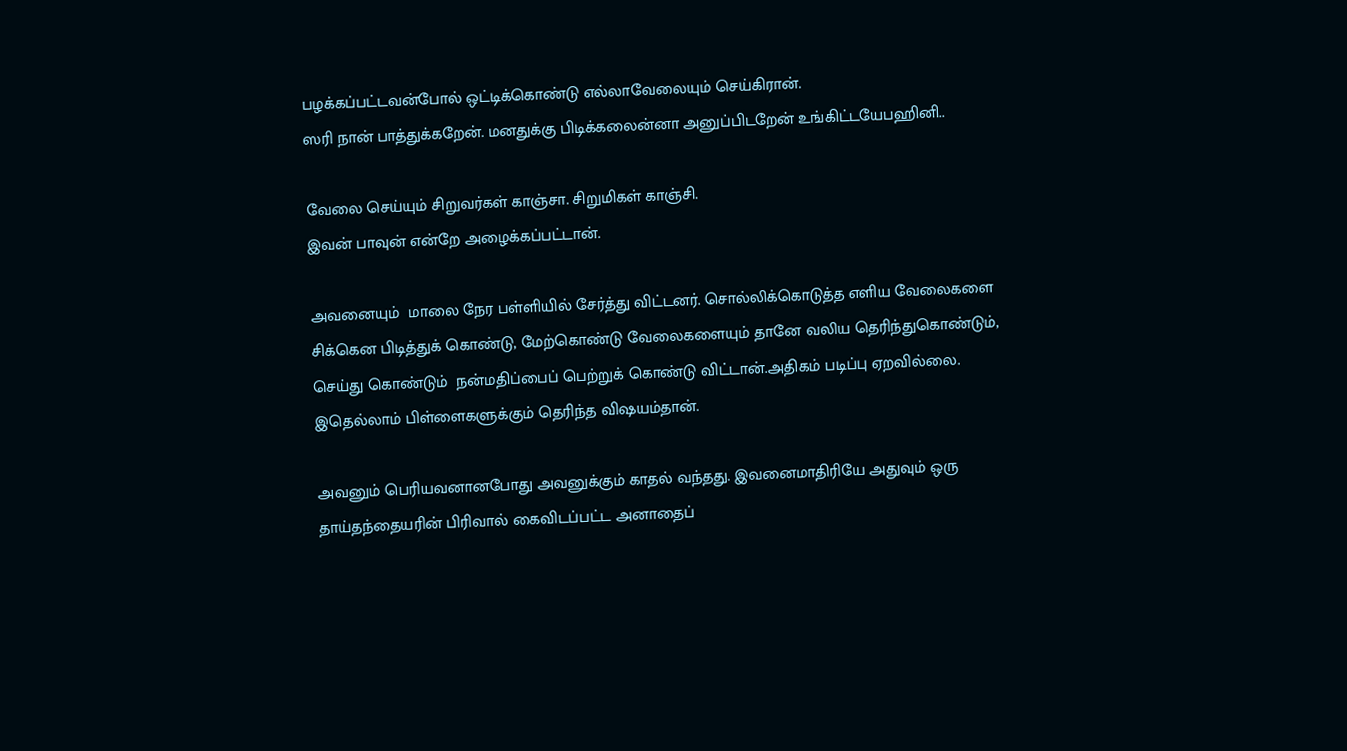பழக்கப்பட்டவன்போல் ஒட்டிக்கொண்டு எல்லாவேலையும் செய்கிரான்.
ஸரி நான் பாத்துக்கறேன். மனதுக்கு பிடிக்கலைன்னா அனுப்பிடறேன் உங்கிட்டயேபஹினி..

வேலை செய்யும் சிறுவர்கள் காஞ்சா. சிறுமிகள் காஞ்சி.
இவன் பாவுன் என்றே அழைக்கப்பட்டான்.

அவனையும்  மாலை நேர பள்ளியில் சேர்த்து விட்டனர். சொல்லிக்கொடுத்த எளிய வேலைகளை சிக்கென பிடித்துக் கொண்டு, மேற்கொண்டு வேலைகளையும் தானே வலிய தெரிந்துகொண்டும்,     செய்து கொண்டும்  நன்மதிப்பைப் பெற்றுக் கொண்டு விட்டான்.அதிகம் படிப்பு ஏறவில்லை.
இதெல்லாம் பிள்ளைகளுக்கும் தெரிந்த விஷயம்தான்.

அவனும் பெரியவனானபோது அவனுக்கும் காதல் வந்தது. இவனைமாதிரியே அதுவும் ஒரு தாய்தந்தையரின் பிரிவால் கைவிடப்பட்ட அனாதைப்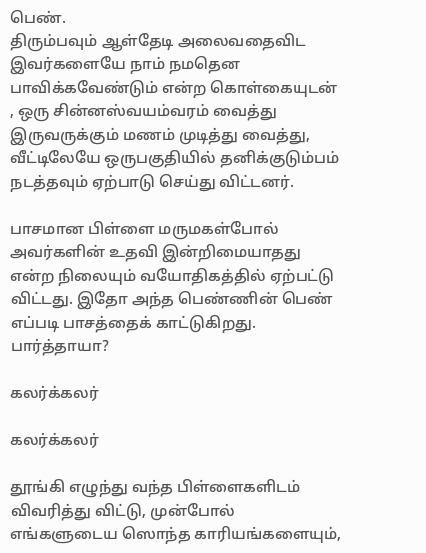பெண்.
திரும்பவும் ஆள்தேடி அலைவதைவிட இவர்களையே நாம் நமதென பாவிக்கவேண்டும் என்ற கொள்கையுடன் , ஒரு சின்னஸ்வயம்வரம் வைத்து இருவருக்கும் மணம் முடித்து வைத்து, வீட்டிலேயே ஒருபகுதியில் தனிக்குடும்பம் நடத்தவும் ஏற்பாடு செய்து விட்டனர்.

பாசமான பிள்ளை மருமகள்போல் அவர்களின் உதவி இன்றிமையாதது என்ற நிலையும் வயோதிகத்தில் ஏற்பட்டு விட்டது. இதோ அந்த பெண்ணின் பெண் எப்படி பாசத்தைக் காட்டுகிறது. பார்த்தாயா?

கலர்க்கலர்

கலர்க்கலர்

தூங்கி எழுந்து வந்த பிள்ளைகளிடம் விவரித்து விட்டு, முன்போல் எங்களுடைய ஸொந்த காரியங்களையும்,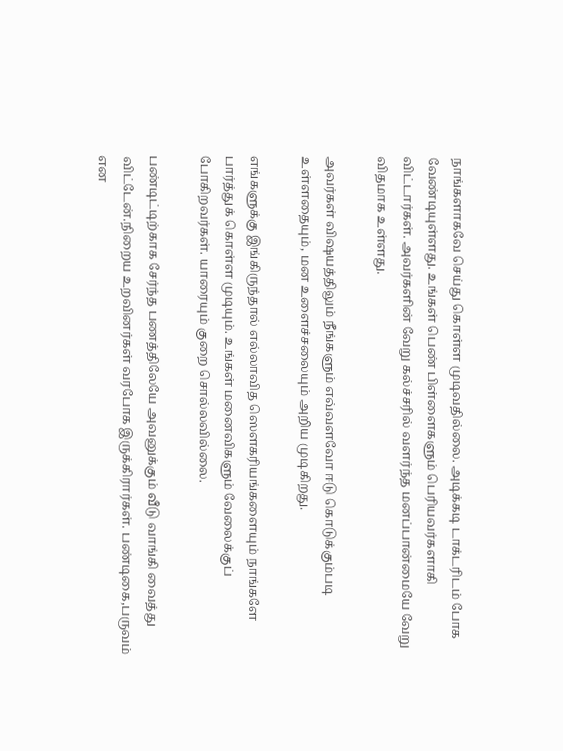நாங்களாகவே செய்து கொள்ள முடிவதில்லை. அடிக்கடி டாக்டரிடம் போக வேண்டியுள்ளது. உங்கள் பெண் பிள்ளைகளும் பெரியவர்களாகி விட்டார்கள். அவர்களின் வேறு கல்ச்சரில் வளர்ந்த மனப்பான்மையே வேறு விதமாக உள்ளது.

அவர்கள் விஷயத்திலும் நீங்களும் எவ்வளவோ ஈடு கொடுக்கும்படி உள்ளதையும், மன உளைச்சலையும் அறிய முடிகிறது.

எங்களுக்கு இங்கிருந்தால் எல்லாவித ஸௌகரியங்களையும் நாங்களே பார்த்துக் கொள்ள முடியும். உங்கள் மனைவிகளும் வேலைக்குப் போகிறவர்கள். யாரையும் குறை சொல்லவில்லை.

பண்டிட்டிற்காக சேர்ந்த பணத்திலேயே அவனுக்கும் வீடு வாங்கி வைத்து விட்டேன்.நிறைய உறவினர்கள் வரபோக இருக்கிரார்கள். பண்டிகை,பருவம் என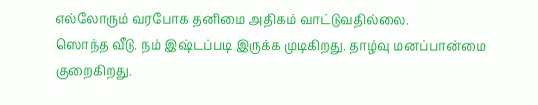எல்லோரும் வரபோக தனிமை அதிகம் வாட்டுவதில்லை.
ஸொந்த வீடு. நம் இஷ்டப்படி இருக்க முடிகிறது. தாழ்வு மனப்பான்மை குறைகிறது.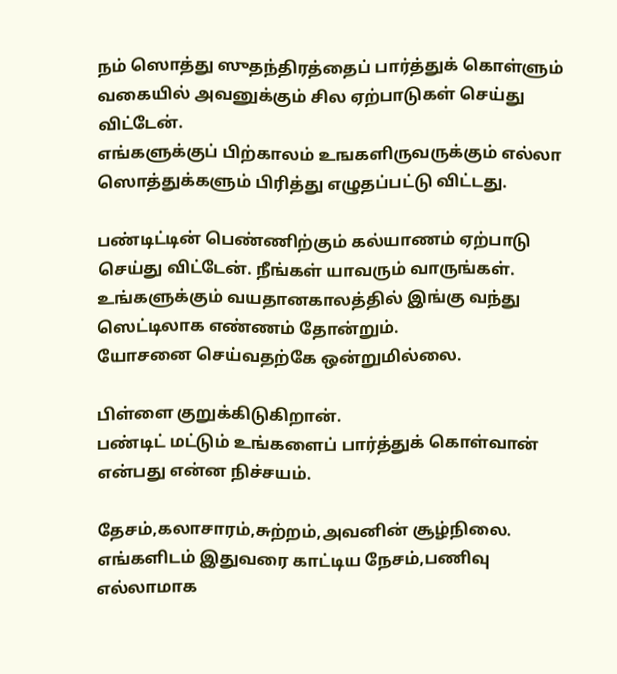நம் ஸொத்து ஸுதந்திரத்தைப் பார்த்துக் கொள்ளும் வகையில் அவனுக்கும் சில ஏற்பாடுகள் செய்து விட்டேன்.
எங்களுக்குப் பிற்காலம் உஙகளிருவருக்கும் எல்லா ஸொத்துக்களும் பிரித்து எழுதப்பட்டு விட்டது.

பண்டிட்டின் பெண்ணிற்கும் கல்யாணம் ஏற்பாடு செய்து விட்டேன். நீங்கள் யாவரும் வாருங்கள்.
உங்களுக்கும் வயதானகாலத்தில் இங்கு வந்து ஸெட்டிலாக எண்ணம் தோன்றும்.
யோசனை செய்வதற்கே ஒன்றுமில்லை.

பிள்ளை குறுக்கிடுகிறான்.
பண்டிட் மட்டும் உங்களைப் பார்த்துக் கொள்வான் என்பது என்ன நிச்சயம்.

தேசம்,கலாசாரம்,சுற்றம்,அவனின் சூழ்நிலை. எங்களிடம் இதுவரை காட்டிய நேசம்,பணிவு எல்லாமாக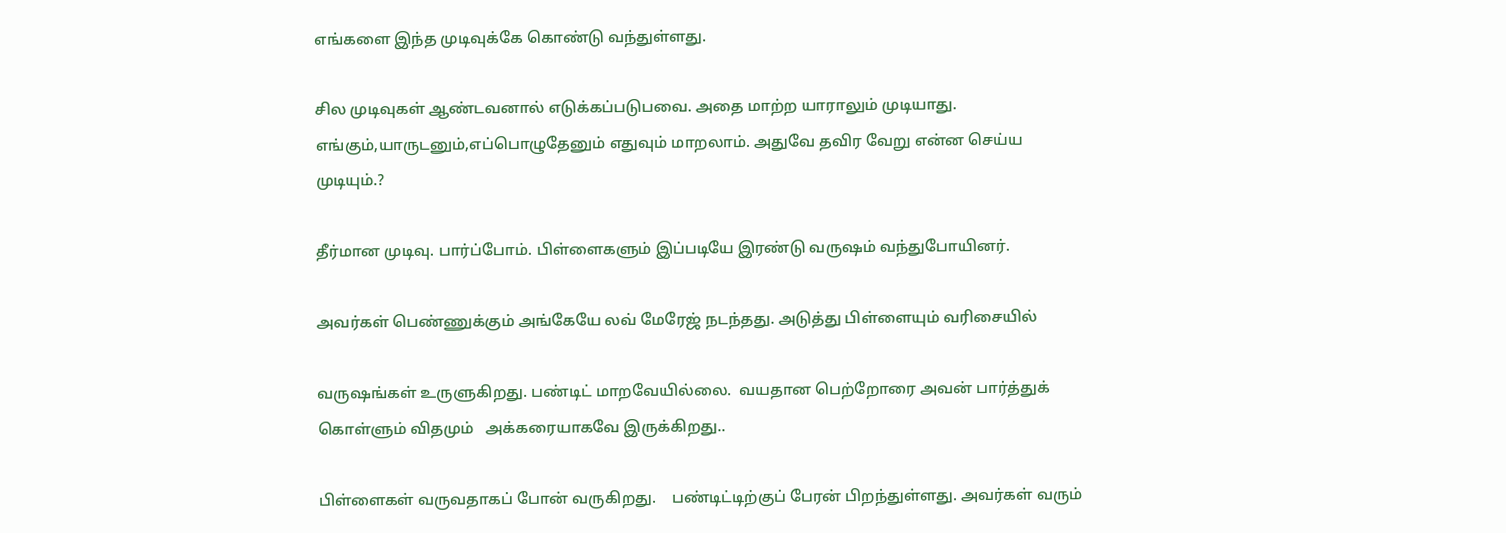எங்களை இந்த முடிவுக்கே கொண்டு வந்துள்ளது.

சில முடிவுகள் ஆண்டவனால் எடுக்கப்படுபவை. அதை மாற்ற யாராலும் முடியாது.
எங்கும்,யாருடனும்,எப்பொழுதேனும் எதுவும் மாறலாம். அதுவே தவிர வேறு என்ன செய்ய முடியும்.?

தீர்மான முடிவு. பார்ப்போம். பிள்ளைகளும் இப்படியே இரண்டு வருஷம் வந்துபோயினர்.

அவர்கள் பெண்ணுக்கும் அங்கேயே லவ் மேரேஜ் நடந்தது. அடுத்து பிள்ளையும் வரிசையில்

வருஷங்கள் உருளுகிறது. பண்டிட் மாறவேயில்லை.  வயதான பெற்றோரை அவன் பார்த்துக் கொள்ளும் விதமும்   அக்கரையாகவே இருக்கிறது..

பிள்ளைகள் வருவதாகப் போன் வருகிறது.    பண்டிட்டிற்குப் பேரன் பிறந்துள்ளது. அவர்கள் வரும்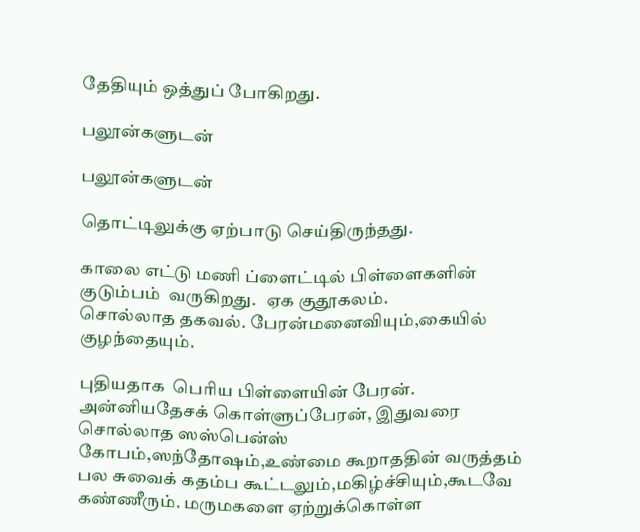தேதியும் ஒத்துப் போகிறது.

பலூன்களுடன்

பலூன்களுடன்

தொட்டிலுக்கு ஏற்பாடு செய்திருந்தது.

காலை எட்டு மணி ப்ளைட்டில் பிள்ளைகளின் குடும்பம்  வருகிறது.   ஏக குதூகலம்.
சொல்லாத தகவல். பேரன்மனைவியும்,கையில் குழந்தையும்.

புதியதாக  பெரிய பிள்ளையின் பேரன். அன்னியதேசக் கொள்ளுப்பேரன், இதுவரை சொல்லாத ஸஸ்பென்ஸ்    கோபம்,ஸந்தோஷம்,உண்மை கூறாததின் வருத்தம்  பல சுவைக் கதம்ப கூட்டலும்,மகிழ்ச்சியும்,கூடவே  கண்ணீரும். மருமகளை ஏற்றுக்கொள்ள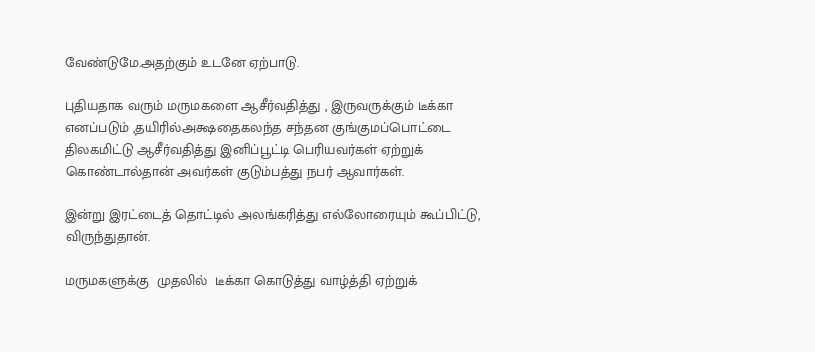வேண்டுமே.அதற்கும் உடனே ஏற்பாடு.

புதியதாக வரும் மருமகளை ஆசீர்வதித்து , இருவருக்கும் டீக்கா எனப்படும் ,தயிரில்அக்ஷதைகலந்த சந்தன குங்குமப்பொட்டை திலகமிட்டு ஆசீர்வதித்து இனிப்பூட்டி பெரியவர்கள் ஏற்றுக் கொண்டால்தான் அவர்கள் குடும்பத்து நபர் ஆவார்கள்.

இன்று இரட்டைத் தொட்டில் அலங்கரித்து எல்லோரையும் கூப்பிட்டு, விருந்துதான்.

மருமகளுக்கு  முதலில்  டீக்கா கொடுத்து வாழ்த்தி ஏற்றுக்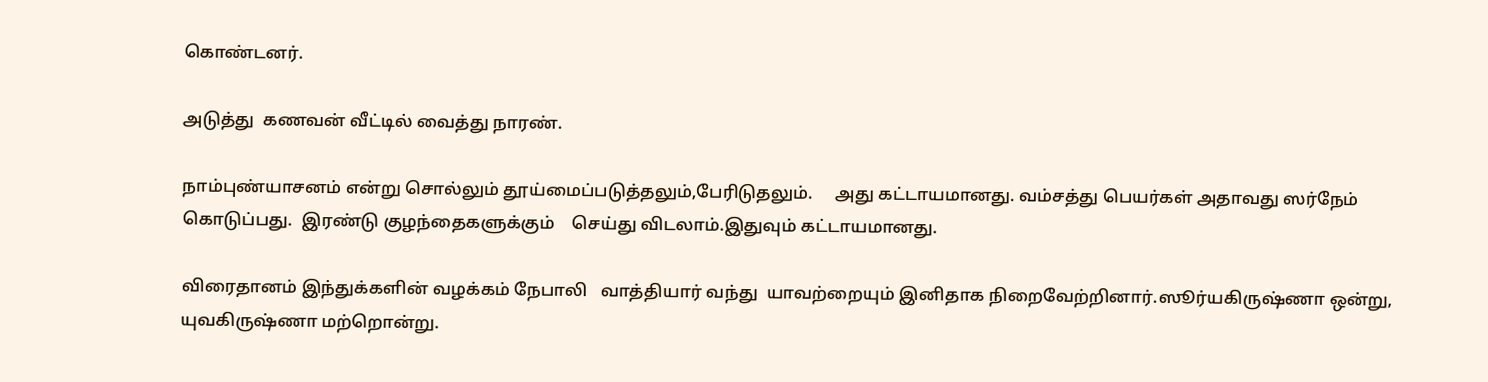கொண்டனர்.

அடுத்து  கணவன் வீட்டில் வைத்து நாரண்.

நாம்புண்யாசனம் என்று சொல்லும் தூய்மைப்படுத்தலும்,பேரிடுதலும்.     அது கட்டாயமானது. வம்சத்து பெயர்கள் அதாவது ஸர்நேம் கொடுப்பது.  இரண்டு குழந்தைகளுக்கும்    செய்து விடலாம்.இதுவும் கட்டாயமானது.

விரைதானம் இந்துக்களின் வழக்கம் நேபாலி   வாத்தியார் வந்து  யாவற்றையும் இனிதாக நிறைவேற்றினார்.ஸூர்யகிருஷ்ணா ஒன்று, யுவகிருஷ்ணா மற்றொன்று.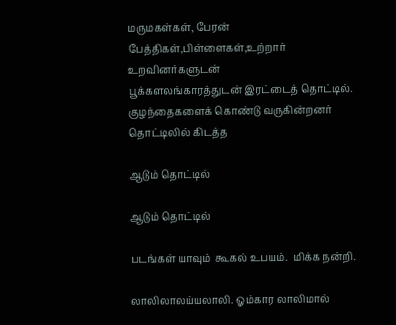மருமகள்கள், பேரன் பேத்திகள்,பிள்ளைகள்,உற்றார் உறவினர்களுடன்
பூக்களலங்காரத்துடன் இரட்டைத் தொட்டில்.
குழந்தைகளைக் கொண்டு வருகின்றனர் தொட்டிலில் கிடத்த

ஆடும் தொட்டில்

ஆடும் தொட்டில்

படங்கள் யாவும்  கூகல் உபயம்.  மிக்க நன்றி.

லாலிலாலய்யலாலி. ஓம்கார லாலிமால்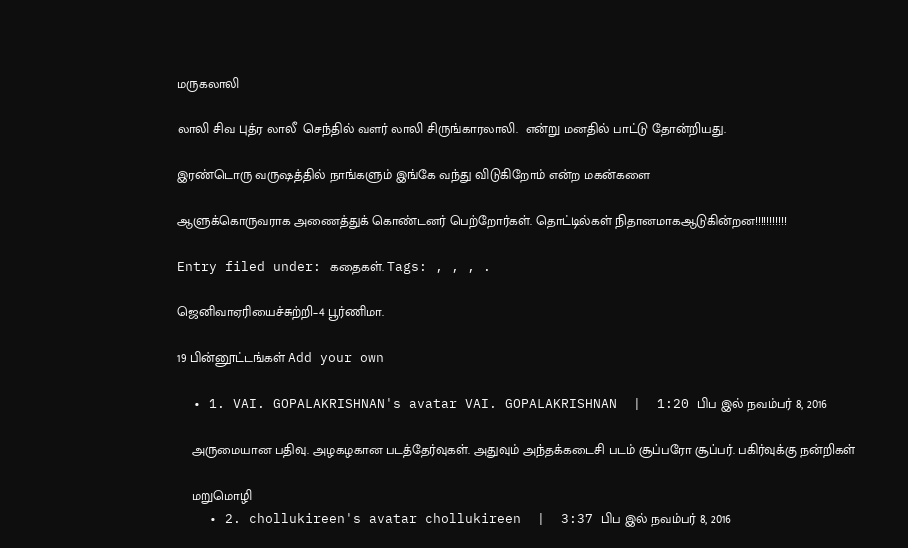மருகலாலி

லாலி சிவ புத்ர லாலீ  செந்தில் வளர் லாலி சிருங்காரலாலி.  என்று மனதில் பாட்டு தோன்றியது.

இரண்டொரு வருஷத்தில் நாங்களும் இங்கே வந்து விடுகிறோம் என்ற மகன்களை

ஆளுக்கொருவராக அணைத்துக் கொண்டனர் பெற்றோர்கள். தொட்டில்கள் நிதானமாகஆடுகின்றன!!!!!!!!!!!

Entry filed under: கதைகள். Tags: , , , .

ஜெனிவாஏரியைச்சுற்றி–4 பூர்ணிமா.

19 பின்னூட்டங்கள் Add your own

  • 1. VAI. GOPALAKRISHNAN's avatar VAI. GOPALAKRISHNAN  |  1:20 பிப இல் நவம்பர் 8, 2016

    அருமையான பதிவு. அழகழகான படத்தேர்வுகள். அதுவும் அந்தக்கடைசி படம் சூப்பரோ சூப்பர். பகிர்வுக்கு நன்றிகள்

    மறுமொழி
    • 2. chollukireen's avatar chollukireen  |  3:37 பிப இல் நவம்பர் 8, 2016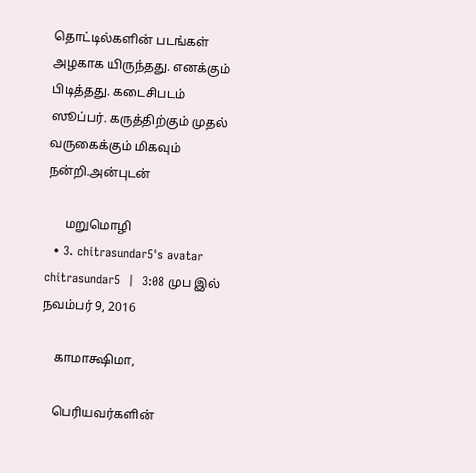தொட்டில்களின் படங்கள் அழகாக யிருந்தது. எனக்கும் பிடித்தது. கடைசிபடம் ஸூப்பர். கருத்திற்கும் முதல் வருகைக்கும் மிகவும் நன்றி.அன்புடன்

      மறுமொழி
  • 3. chitrasundar5's avatar chitrasundar5  |  3:08 முப இல் நவம்பர் 9, 2016

    காமாக்ஷிமா,

    பெரியவர்களின்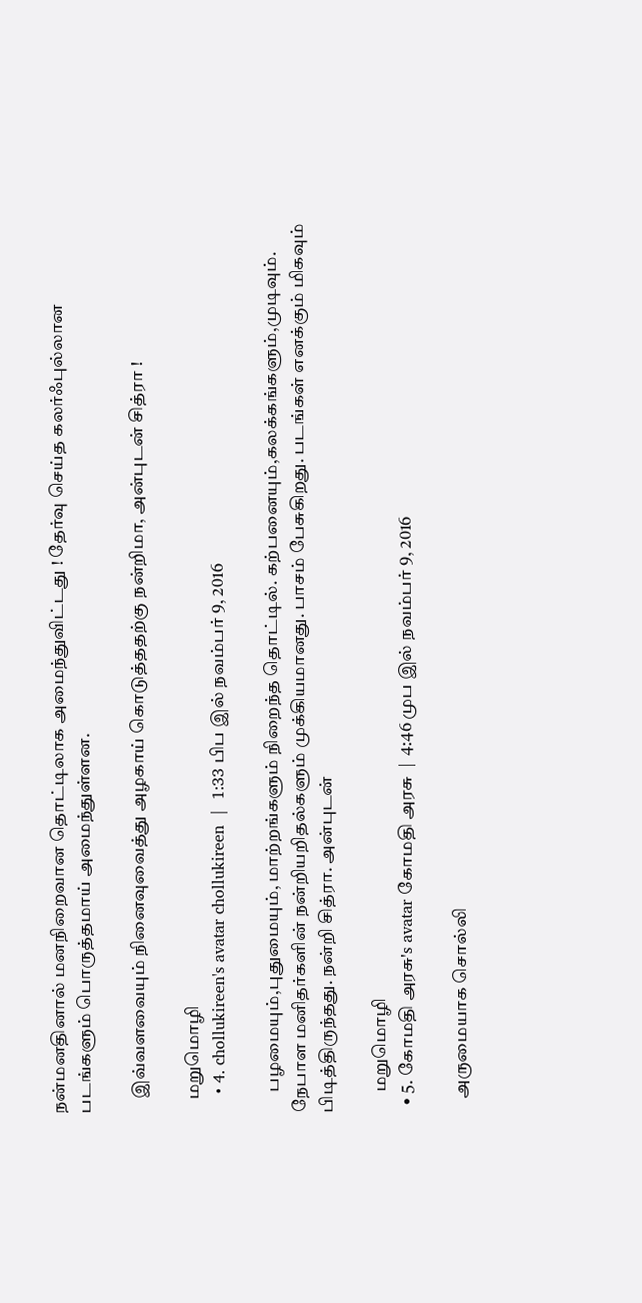நன்மனதினால் மனநிறைவான தொட்டிலாக அமைந்துவிட்டது ! தேர்வு செய்த கலர்ஃபுல்லான படங்களும் பொருத்தமாய் அமைந்துள்ளன.

    இவ்வளவையும் நினைவுவைத்து அழகாய் கொடுத்ததற்கு நன்றிமா, அன்புடன் சித்ரா !

    மறுமொழி
    • 4. chollukireen's avatar chollukireen  |  1:33 பிப இல் நவம்பர் 9, 2016

      பழமையும்,புதுமையும், மாற்றங்களும் நிறைந்த தொட்டில். கற்பனையும்,கலக்கங்களும்,முடிவும். நேபாள மனிதர்களின் நன்றியறிதல்களும் முக்கியமானது. பாசம் பேசுகிறது. படங்கள் எனக்கும் மிகவும் பிடித்திருந்தது. நன்றி சித்ரா. அன்புடன்

      மறுமொழி
  • 5. கோமதி அரசு's avatar கோமதி அரசு  |  4:46 முப இல் நவம்பர் 9, 2016

    அருமையாக சொல்லி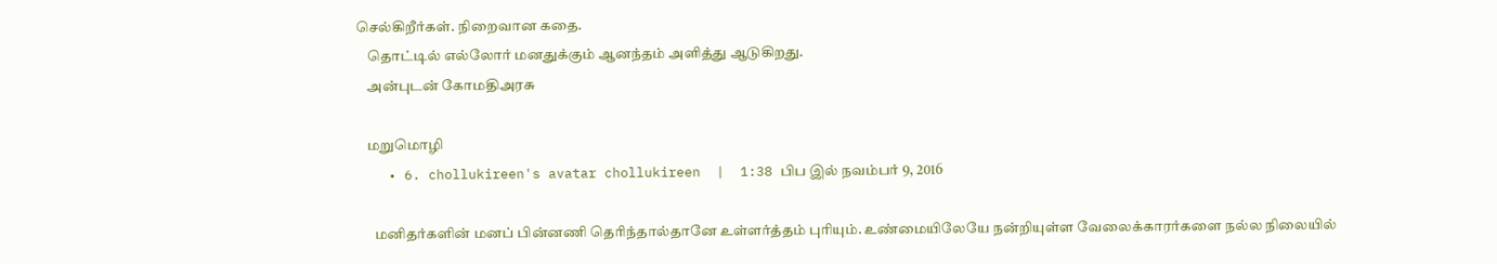செல்கிறீர்கள். நிறைவான கதை.
    தொட்டில் எல்லோர் மனதுக்கும் ஆனந்தம் அளித்து ஆடுகிறது.
    அன்புடன் கோமதிஅரசு

    மறுமொழி
    • 6. chollukireen's avatar chollukireen  |  1:38 பிப இல் நவம்பர் 9, 2016

      மனிதர்களின் மனப் பின்னணி தெரிந்தால்தானே உள்ளர்த்தம் புரியும். உண்மையிலேயே நன்றியுள்ள வேலைக்காரர்களை நல்ல நிலையில்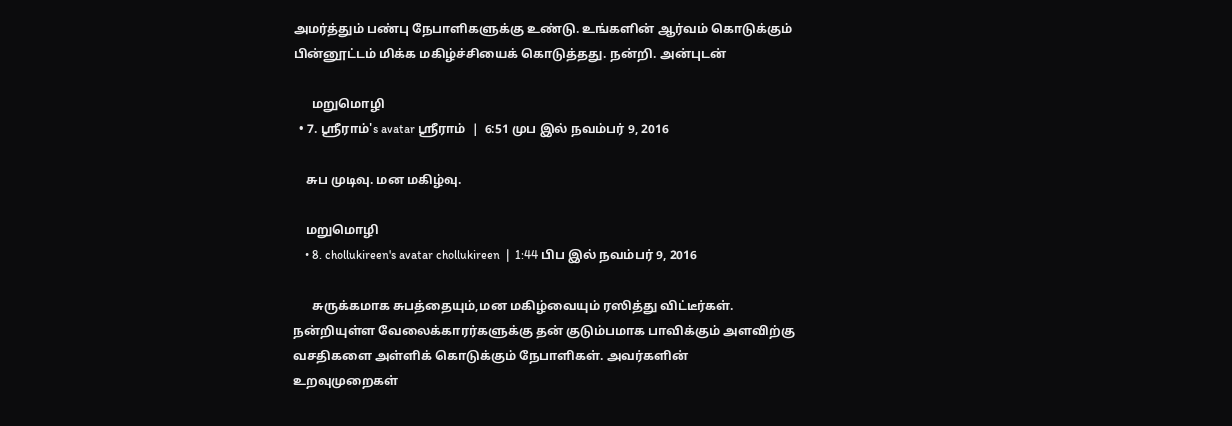அமர்த்தும் பண்பு நேபாளிகளுக்கு உண்டு. உங்களின் ஆர்வம் கொடுக்கும் பின்னூட்டம் மிக்க மகிழ்ச்சியைக் கொடுத்தது. நன்றி. அன்புடன்

      மறுமொழி
  • 7. ஸ்ரீராம்'s avatar ஸ்ரீராம்  |  6:51 முப இல் நவம்பர் 9, 2016

    சுப முடிவு. மன மகிழ்வு.

    மறுமொழி
    • 8. chollukireen's avatar chollukireen  |  1:44 பிப இல் நவம்பர் 9, 2016

      சுருக்கமாக சுபத்தையும்,மன மகிழ்வையும் ரஸித்து விட்டீர்கள். நன்றியுள்ள வேலைக்காரர்களுக்கு தன் குடும்பமாக பாவிக்கும் அளவிற்கு வசதிகளை அள்ளிக் கொடுக்கும் நேபாளிகள். அவர்களின் உறவுமுறைகள்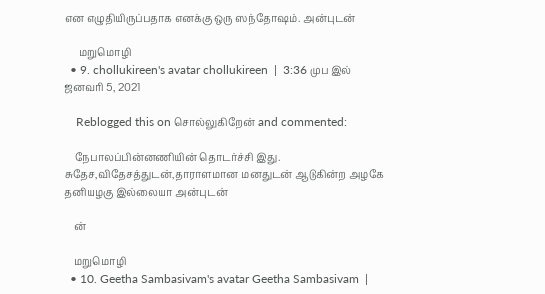என எழுதியிருப்பதாக எனக்கு ஒரு ஸந்தோஷம். அன்புடன்

      மறுமொழி
  • 9. chollukireen's avatar chollukireen  |  3:36 முப இல் ஜனவரி 5, 2021

    Reblogged this on சொல்லுகிறேன் and commented:

    நேபாலப்பின்னணியின் தொடர்ச்சி இது. சுதேச,விதேசத்துடன்,தாராளமான மனதுடன் ஆடுகின்ற அழகே தனியழகு இல்லையா அன்புடன்

    ன்

    மறுமொழி
  • 10. Geetha Sambasivam's avatar Geetha Sambasivam  |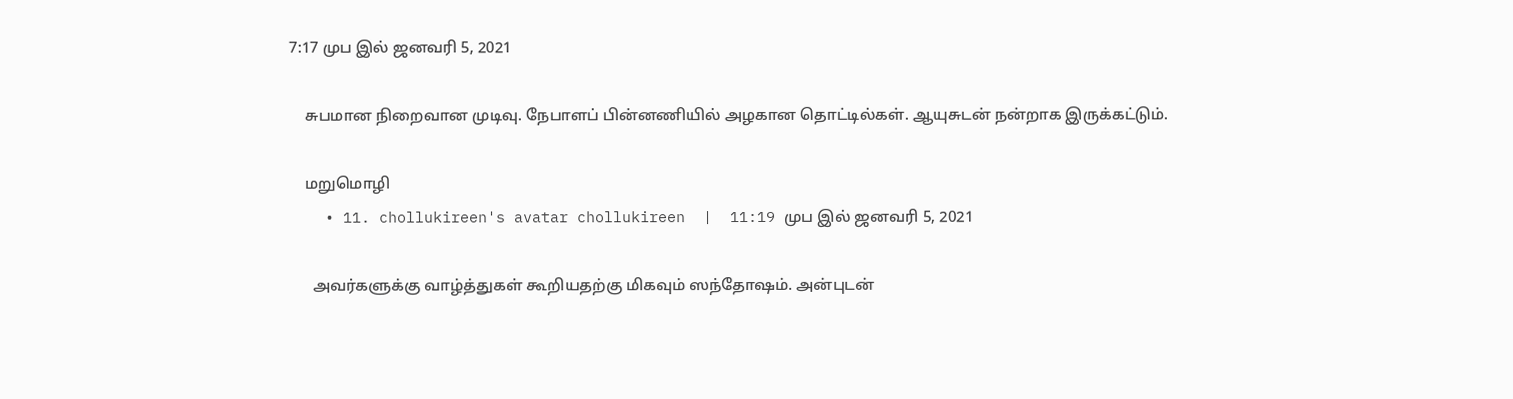7:17 முப இல் ஜனவரி 5, 2021

    சுபமான நிறைவான முடிவு. நேபாளப் பின்னணியில் அழகான தொட்டில்கள். ஆயுசுடன் நன்றாக இருக்கட்டும்.

    மறுமொழி
    • 11. chollukireen's avatar chollukireen  |  11:19 முப இல் ஜனவரி 5, 2021

      அவர்களுக்கு வாழ்த்துகள் கூறியதற்கு மிகவும் ஸந்தோஷம். அன்புடன்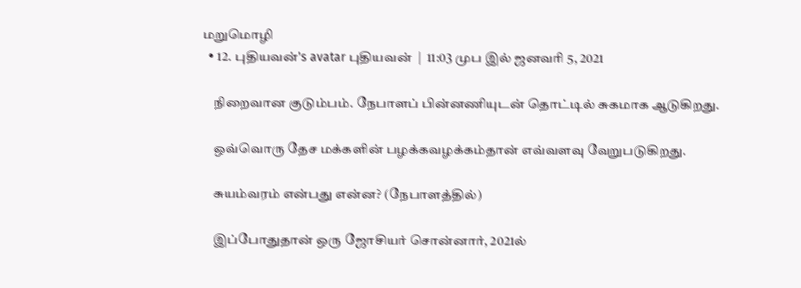மறுமொழி
  • 12. புதியவன்'s avatar புதியவன்  |  11:03 முப இல் ஜனவரி 5, 2021

    நிறைவான குடும்பம். நேபாளப் பின்னணியுடன் தொட்டில் சுகமாக ஆடுகிறது.

    ஒவ்வொரு தேச மக்களின் பழக்கவழக்கம்தான் எவ்வளவு வேறுபடுகிறது.

    சுயம்வரம் என்பது என்ன? (நேபாளத்தில்)

    இப்போதுதான் ஒரு ஜோசியர் சொன்னார், 2021ல்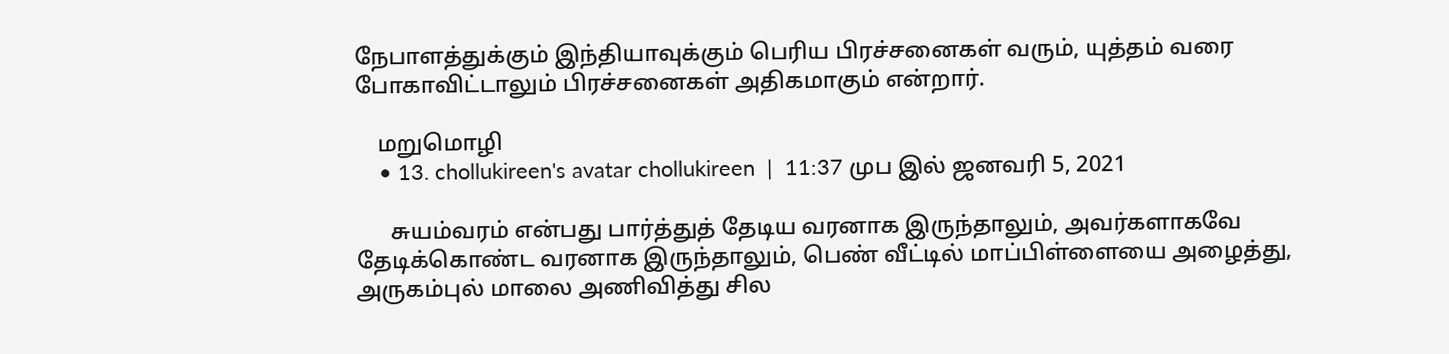நேபாளத்துக்கும் இந்தியாவுக்கும் பெரிய பிரச்சனைகள் வரும், யுத்தம் வரை போகாவிட்டாலும் பிரச்சனைகள் அதிகமாகும் என்றார்.

    மறுமொழி
    • 13. chollukireen's avatar chollukireen  |  11:37 முப இல் ஜனவரி 5, 2021

      சுயம்வரம் என்பது பார்த்துத் தேடிய வரனாக இருந்தாலும், அவர்களாகவே தேடிக்கொண்ட வரனாக இருந்தாலும், பெண் வீட்டில் மாப்பிள்ளையை அழைத்து, அருகம்புல் மாலை அணிவித்து சில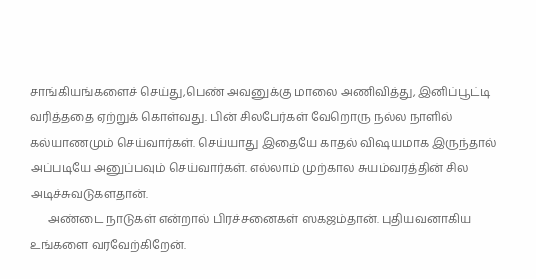சாங்கியங்களைச் செய்து,பெண் அவனுக்கு மாலை அணிவித்து, இனிப்பூட்டி வரித்ததை ஏற்றுக் கொள்வது. பின் சிலபேர்கள் வேறொரு நல்ல நாளில் கல்யாணமும் செய்வார்கள். செய்யாது இதையே காதல் விஷயமாக இருந்தால் அப்படியே அனுப்பவும் செய்வார்கள். எல்லாம் முற்கால சுயம்வரத்தின் சில அடிச்சுவடுகளதான்.
      அண்டை நாடுகள் என்றால் பிரச்சனைகள் ஸகஜம்தான். புதியவனாகிய உங்களை வரவேற்கிறேன்.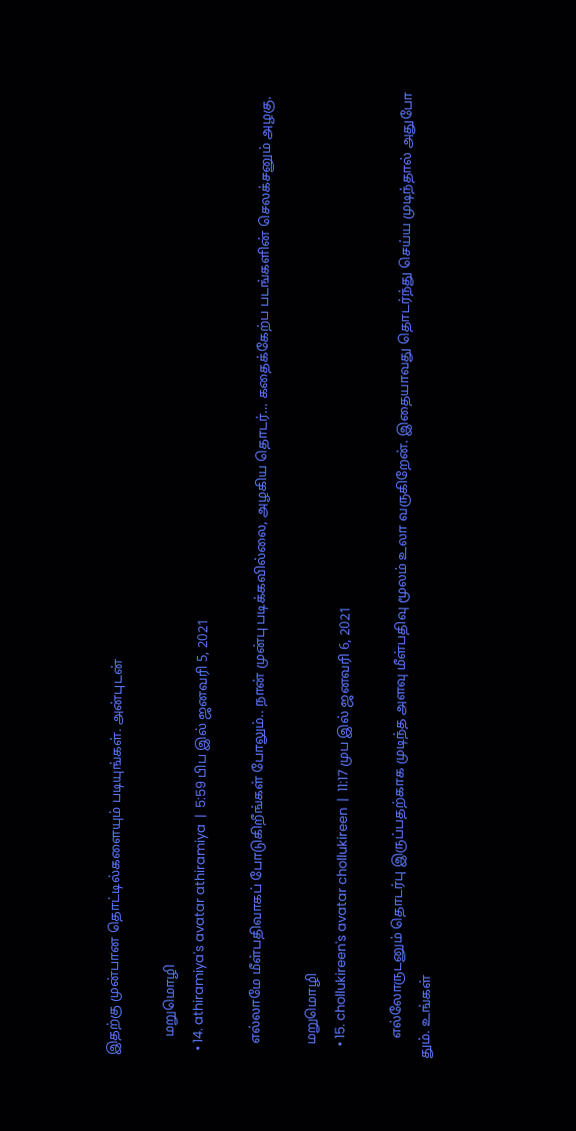இதற்கு முன்பான தொட்டில்களையும் படியுங்கள். அன்புடன்

      மறுமொழி
  • 14. athiramiya's avatar athiramiya  |  5:59 பிப இல் ஜனவரி 5, 2021

    எல்லாமே மீள்பதிவாகப் போடுகிறீங்கள் போலும்.. நான் முன்பு படிக்கவில்லை, அழகிய தொடர்… கதைக்கேற்ப படங்களின் செலக்சனும் அழகு.

    மறுமொழி
    • 15. chollukireen's avatar chollukireen  |  11:17 முப இல் ஜனவரி 6, 2021

      எல்லோருடனும் தொடர்பு இருப்பதற்காக முடிந்த அளவு மீள்பதிவு மூலம் உலா வருகிறேன். இதையாவது தொடர்ந்து செய்ய முடிந்தால் அதுபோ தும். உங்கள்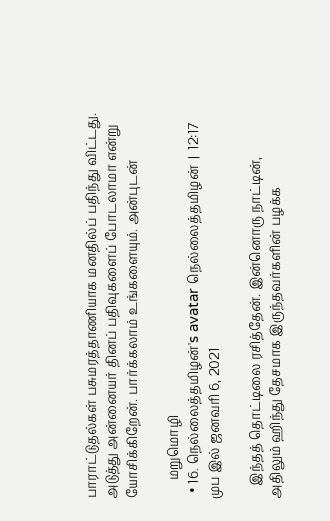பாராட்டுதல்கள் பசுமரத்தாணியாக மனதில்ப் பதிந்து விட்டது. அடுத்து அன்னையர் தினப் பதிவுகளைப் போடலாமா என்று யோசிக்கிறேன். பார்க்கலாம் உங்களையும். அன்புடன்

      மறுமொழி
  • 16. நெல்லைத்தமிழன்'s avatar நெல்லைத்தமிழன்  |  12:17 முப இல் ஜனவரி 6, 2021

    இந்தத் தொட்டிலை ரசித்தேன். இன்னொரு நாட்டின், அதிலும் ஹிந்து தேசமாக இருந்தவர்களின் பழக்க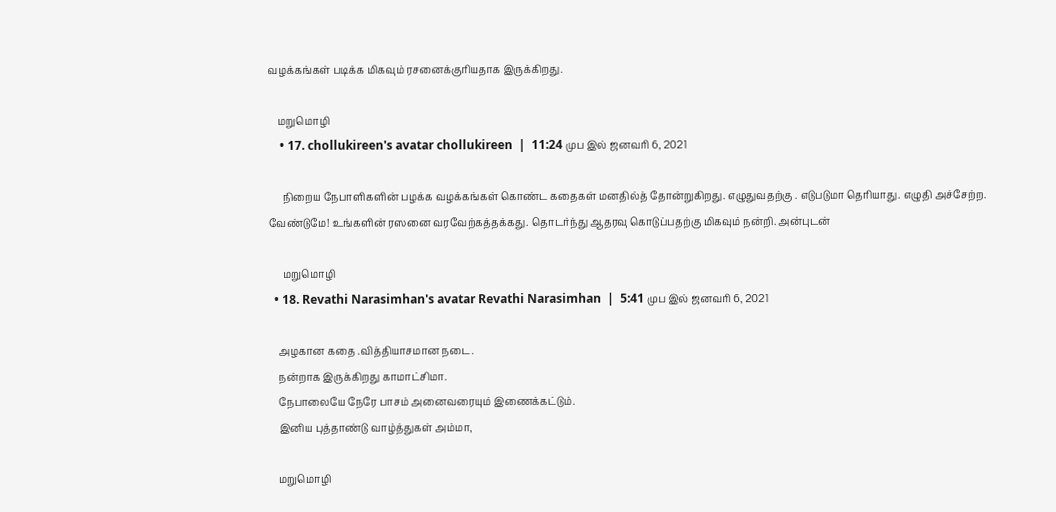வழக்கங்கள் படிக்க மிகவும் ரசனைக்குரியதாக இருக்கிறது.

    மறுமொழி
    • 17. chollukireen's avatar chollukireen  |  11:24 முப இல் ஜனவரி 6, 2021

      நிறைய நேபாளிகளின் பழக்க வழக்கங்கள் கொண்ட கதைகள் மனதில்த் தோன்றுகிறது. எழுதுவதற்கு . எடுபடுமா தெரியாது. எழுதி அச்சேற்ற. வேண்டுமே! உங்களின் ரஸனை வரவேற்கத்தக்கது. தொடர்ந்து ஆதரவு கொடுப்பதற்கு மிகவும் நன்றி. அன்புடன்

      மறுமொழி
  • 18. Revathi Narasimhan's avatar Revathi Narasimhan  |  5:41 முப இல் ஜனவரி 6, 2021

    அழகான கதை .வித்தியாசமான நடை.
    நன்றாக இருக்கிறது காமாட்சிமா.
    நேபாலையே நேரே பாசம் அனைவரையும் இணைக்கட்டும்.
    இனிய புத்தாண்டு வாழ்த்துகள் அம்மா,

    மறுமொழி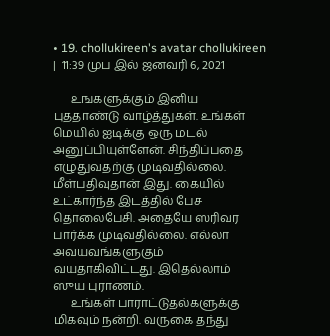• 19. chollukireen's avatar chollukireen  |  11:39 முப இல் ஜனவரி 6, 2021

      உஙகளுக்கும் இனிய புததாண்டு வாழ்த்துகள். உங்கள் மெயில் ஐடிக்கு ஒரு மடல் அனுப்பியுள்ளேன். சிந்திப்பதை எழுதுவதற்கு முடிவதில்லை. மீள்பதிவுதான் இது. கையில் உட்கார்ந்த இடத்தில் பேச தொலைபேசி. அதையே ஸரிவர பார்க்க முடிவதில்லை. எல்லா அவயவங்களுகும் வயதாகிவிட்டது. இதெல்லாம் ஸுய புராணம்.
      உங்கள் பாராட்டுதல்களுக்கு மிகவும் நன்றி. வருகை தந்து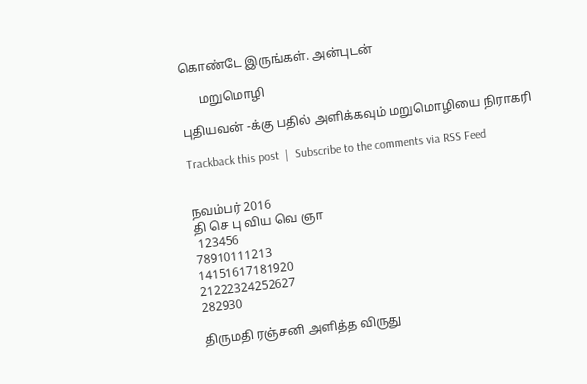கொண்டே இருங்கள். அன்புடன்

      மறுமொழி

புதியவன் -க்கு பதில் அளிக்கவும் மறுமொழியை நிராகரி

Trackback this post  |  Subscribe to the comments via RSS Feed


நவம்பர் 2016
தி செ பு விய வெ ஞா
 123456
78910111213
14151617181920
21222324252627
282930

திருமதி ரஞ்சனி அளித்த விருது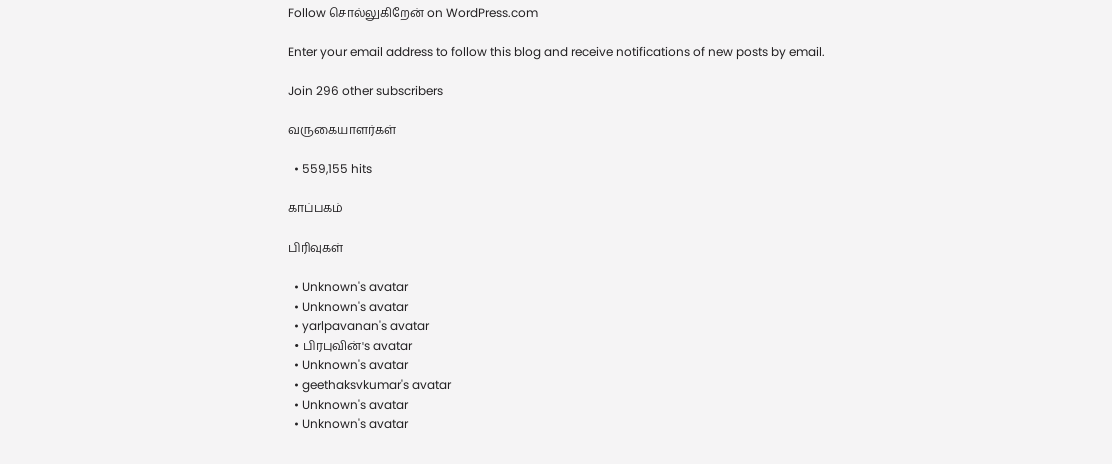Follow சொல்லுகிறேன் on WordPress.com

Enter your email address to follow this blog and receive notifications of new posts by email.

Join 296 other subscribers

வருகையாளர்கள்

  • 559,155 hits

காப்பகம்

பிரிவுகள்

  • Unknown's avatar
  • Unknown's avatar
  • yarlpavanan's avatar
  • பிரபுவின்'s avatar
  • Unknown's avatar
  • geethaksvkumar's avatar
  • Unknown's avatar
  • Unknown's avatar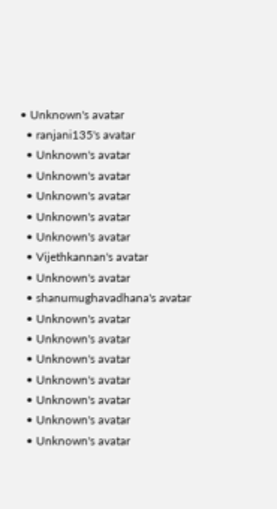• Unknown's avatar
  • ranjani135's avatar
  • Unknown's avatar
  • Unknown's avatar
  • Unknown's avatar
  • Unknown's avatar
  • Unknown's avatar
  • Vijethkannan's avatar
  • Unknown's avatar
  • shanumughavadhana's avatar
  • Unknown's avatar
  • Unknown's avatar
  • Unknown's avatar
  • Unknown's avatar
  • Unknown's avatar
  • Unknown's avatar
  • Unknown's avatar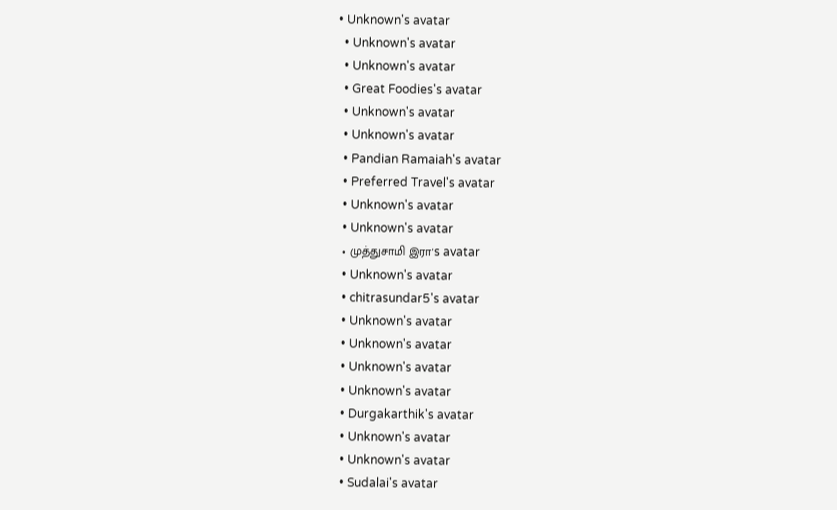• Unknown's avatar
  • Unknown's avatar
  • Unknown's avatar
  • Great Foodies's avatar
  • Unknown's avatar
  • Unknown's avatar
  • Pandian Ramaiah's avatar
  • Preferred Travel's avatar
  • Unknown's avatar
  • Unknown's avatar
  • முத்துசாமி இரா's avatar
  • Unknown's avatar
  • chitrasundar5's avatar
  • Unknown's avatar
  • Unknown's avatar
  • Unknown's avatar
  • Unknown's avatar
  • Durgakarthik's avatar
  • Unknown's avatar
  • Unknown's avatar
  • Sudalai's avatar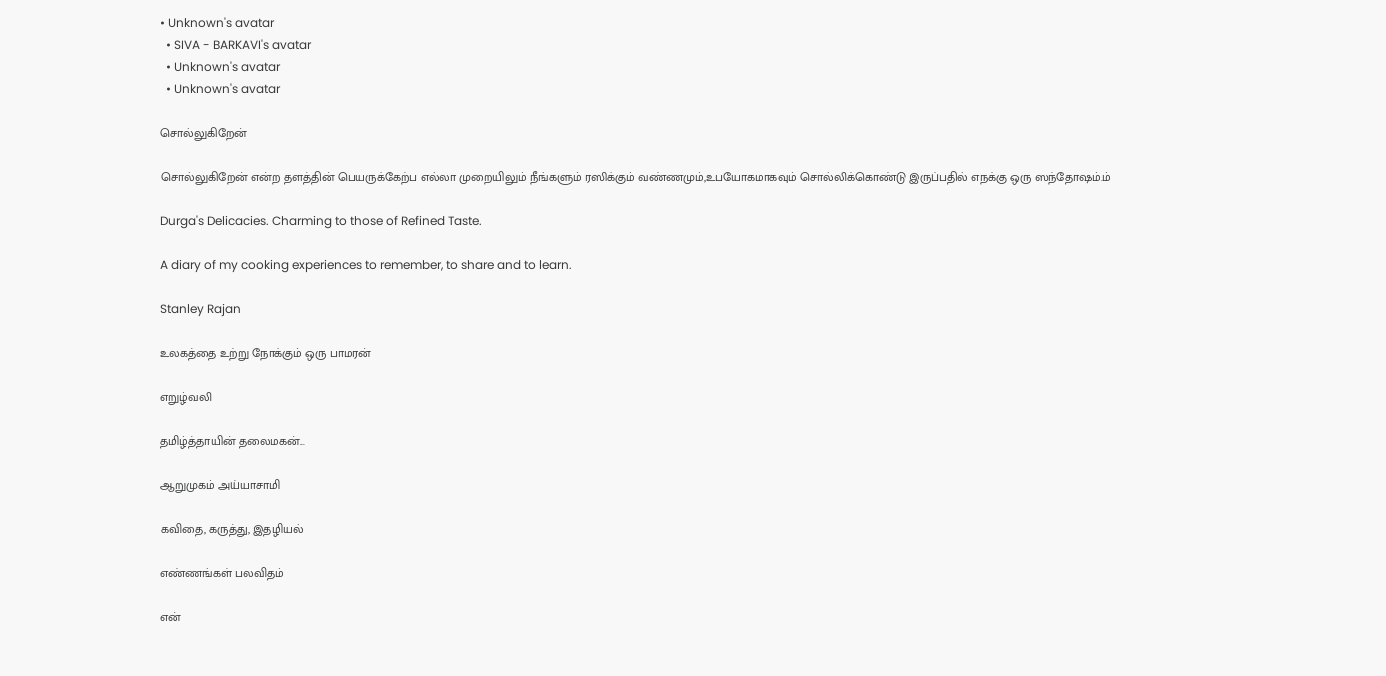• Unknown's avatar
  • SIVA - BARKAVI's avatar
  • Unknown's avatar
  • Unknown's avatar

சொல்லுகிறேன்

சொல்லுகிறேன் என்ற தளத்தின் பெயருக்கேற்ப எல்லா முறையிலும் நீங்களும் ரஸிக்கும் வண்ணமும்,உபயோகமாகவும் சொல்லிக்கொண்டு இருப்பதில் எநக்கு ஒரு ஸந்தோஷம்.ம்

Durga's Delicacies. Charming to those of Refined Taste.

A diary of my cooking experiences to remember, to share and to learn.

Stanley Rajan

உலகத்தை உற்று நோக்கும் ஒரு பாமரன்

எறுழ்வலி

தமிழ்த்தாயின் தலைமகன்...

ஆறுமுகம் அய்யாசாமி

கவிதை, கருத்து, இதழியல்

எண்ணங்கள் பலவிதம்

என்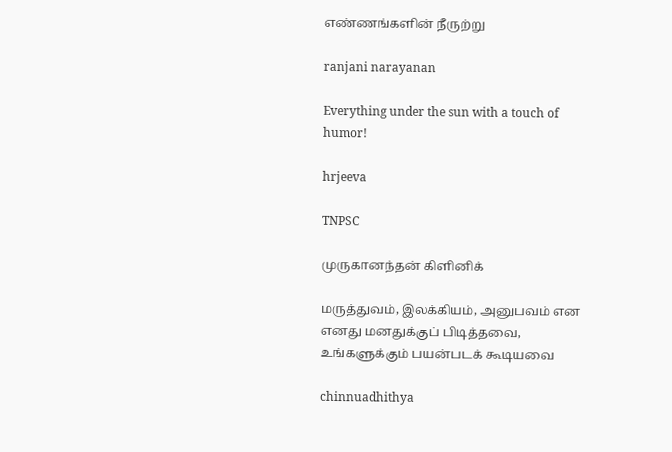எண்ணங்களின் நீருற்று

ranjani narayanan

Everything under the sun with a touch of humor!

hrjeeva

TNPSC

முருகானந்தன் கிளினிக்

மருத்துவம், இலக்கியம், அனுபவம் என எனது மனதுக்குப் பிடித்தவை, உங்களுக்கும் பயன்படக் கூடியவை

chinnuadhithya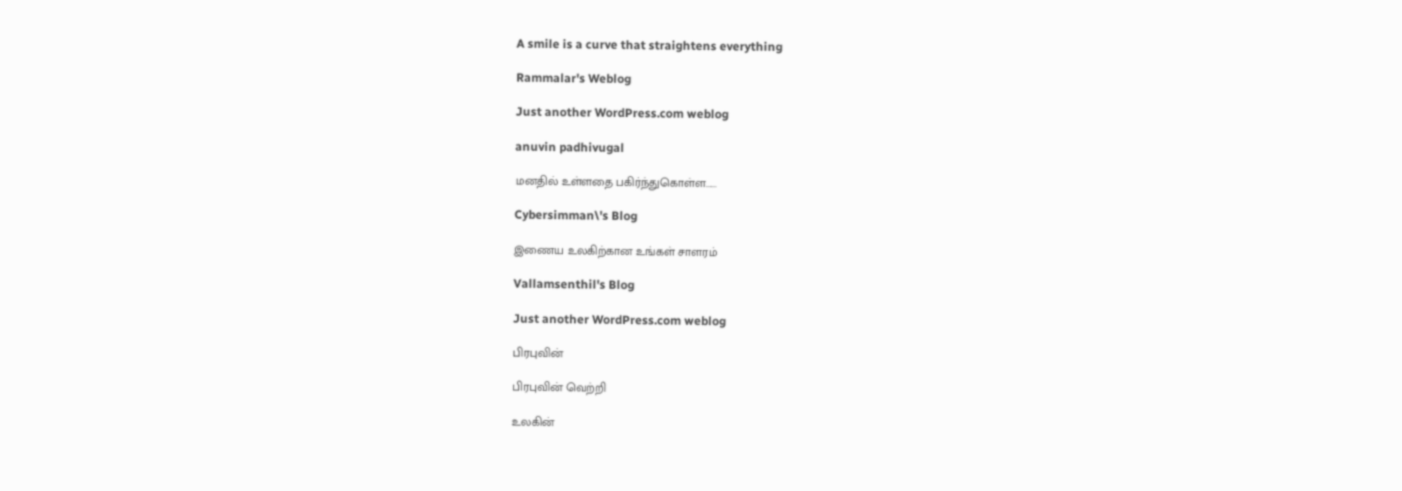A smile is a curve that straightens everything

Rammalar's Weblog

Just another WordPress.com weblog

anuvin padhivugal

மனதில் உள்ளதை பகிர்ந்துகொள்ள......

Cybersimman\'s Blog

இணைய உலகிற்கான உங்கள் சாளரம்

Vallamsenthil's Blog

Just another WordPress.com weblog

பிரபுவின்

பிரபுவின் வெற்றி

உலகின்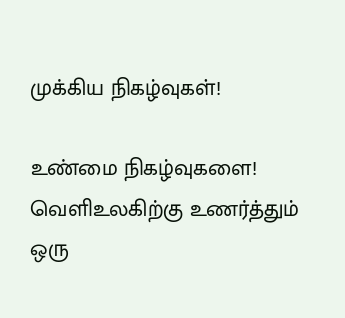முக்கிய நிகழ்வுகள்!

உண்மை நிகழ்வுகளை! வெளிஉலகிற்கு உணர்த்தும் ஒரு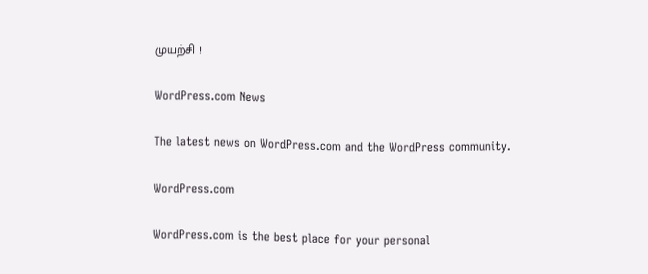முயற்சி !

WordPress.com News

The latest news on WordPress.com and the WordPress community.

WordPress.com

WordPress.com is the best place for your personal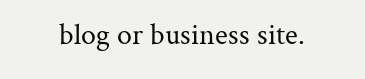blog or business site.